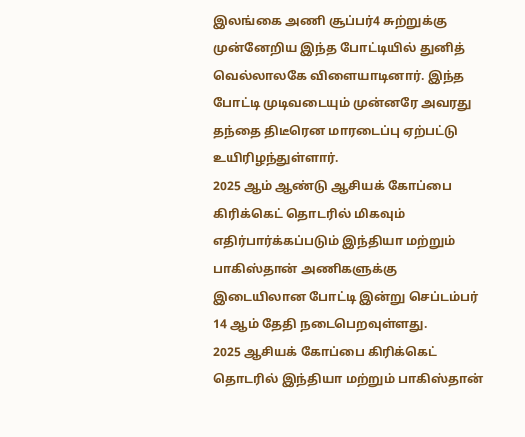இலங்கை அணி சூப்பர்4 சுற்றுக்கு முன்னேறிய இந்த போட்டியில் துனித் வெல்லாலகே விளையாடினார். இந்த போட்டி முடிவடையும் முன்னரே அவரது தந்தை திடீரென மாரடைப்பு ஏற்பட்டு உயிரிழந்துள்ளார்.
2025 ஆம் ஆண்டு ஆசியக் கோப்பை கிரிக்கெட் தொடரில் மிகவும் எதிர்பார்க்கப்படும் இந்தியா மற்றும் பாகிஸ்தான் அணிகளுக்கு இடையிலான போட்டி இன்று செப்டம்பர் 14 ஆம் தேதி நடைபெறவுள்ளது.
2025 ஆசியக் கோப்பை கிரிக்கெட் தொடரில் இந்தியா மற்றும் பாகிஸ்தான்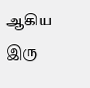ஆகிய இரு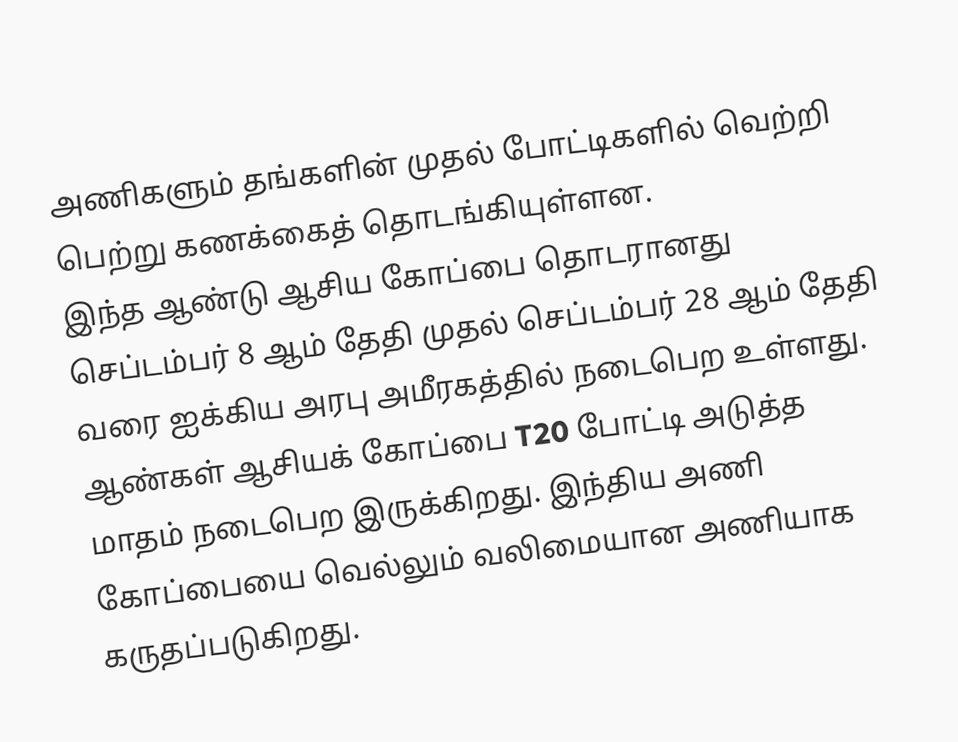அணிகளும் தங்களின் முதல் போட்டிகளில் வெற்றி பெற்று கணக்கைத் தொடங்கியுள்ளன.
இந்த ஆண்டு ஆசிய கோப்பை தொடரானது செப்டம்பர் 8 ஆம் தேதி முதல் செப்டம்பர் 28 ஆம் தேதி வரை ஐக்கிய அரபு அமீரகத்தில் நடைபெற உள்ளது.
ஆண்கள் ஆசியக் கோப்பை T20 போட்டி அடுத்த மாதம் நடைபெற இருக்கிறது. இந்திய அணி கோப்பையை வெல்லும் வலிமையான அணியாக கருதப்படுகிறது.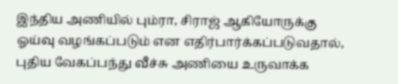இந்திய அணியில் பும்ரா, சிராஜ் ஆகியோருக்கு ஓய்வு வழங்கப்படும் என எதிர்பார்க்கப்படுவதால், புதிய வேகப்பந்து வீச்சு அணியை உருவாக்க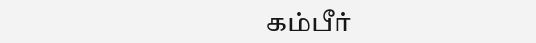கம்பீர்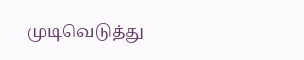முடிவெடுத்து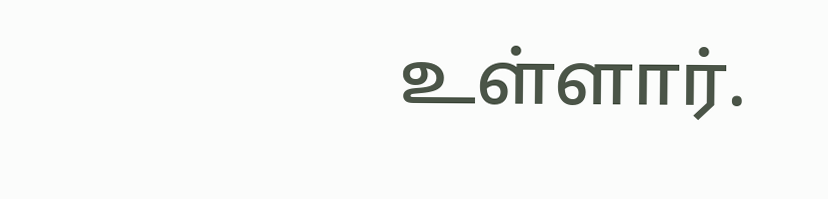உள்ளார்.